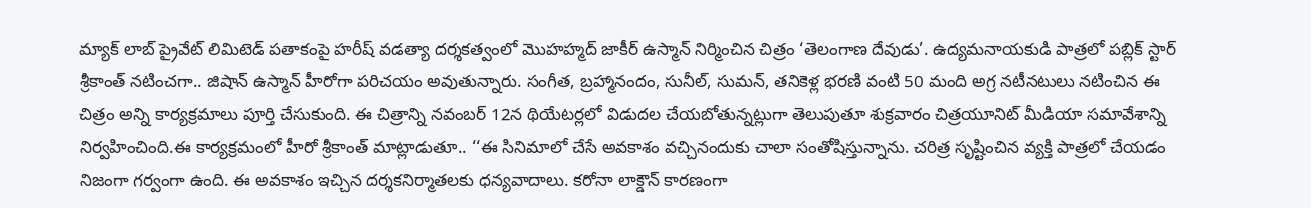మ్యాక్ లాబ్ ప్రైవేట్ లిమిటెడ్ పతాకంపై హరీష్ వడత్యా దర్శకత్వంలో మొహహ్మద్ జాకీర్ ఉస్మాన్ నిర్మించిన చిత్రం ‘తెలంగాణ దేవుడు’. ఉద్యమనాయకుడి పాత్రలో పబ్లిక్ స్టార్ శ్రీకాంత్ నటించగా.. జిషాన్ ఉస్మాన్ హీరోగా పరిచయం అవుతున్నారు. సంగీత, బ్రహ్మానందం, సునీల్, సుమన్, తనికెళ్ల భరణి వంటి 50 మంది అగ్ర నటీనటులు నటించిన ఈ చిత్రం అన్ని కార్యక్రమాలు పూర్తి చేసుకుంది. ఈ చిత్రాన్ని నవంబర్ 12న థియేటర్లలో విడుదల చేయబోతున్నట్లుగా తెలుపుతూ శుక్రవారం చిత్రయూనిట్ మీడియా సమావేశాన్ని నిర్వహించింది.ఈ కార్యక్రమంలో హీరో శ్రీకాంత్ మాట్లాడుతూ.. ‘‘ఈ సినిమాలో చేసే అవకాశం వచ్చినందుకు చాలా సంతోషిస్తున్నాను. చరిత్ర సృష్టించిన వ్యక్తి పాత్రలో చేయడం నిజంగా గర్వంగా ఉంది. ఈ అవకాశం ఇచ్చిన దర్శకనిర్మాతలకు ధన్యవాదాలు. కరోనా లాక్డౌన్ కారణంగా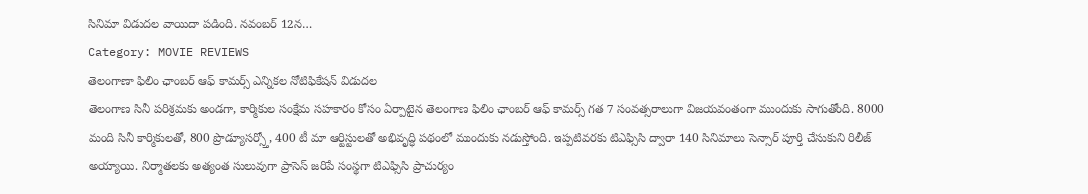సినిమా విడుదల వాయిదా పడింది. నవంబర్ 12న…
Category: MOVIE REVIEWS
తెలంగాణా ఫిలిం ఛాంబర్ ఆఫ్ కామర్స్ ఎన్నికల నోటిఫికేషన్ విడుదల
తెలంగాణ సినీ పరిశ్రమకు అండగా, కార్మికుల సంక్షేమ సహకారం కోసం ఏర్పాటైన తెలంగాణ ఫిలిం ఛాంబర్ ఆఫ్ కామర్స్ గత 7 సంవత్సరాలుగా విజయవంతంగా ముందుకు సాగుతోంది. 8000 మంది సినీ కార్మికులతో, 800 ప్రొడ్యూసర్స్తో, 400 టీ మా ఆర్టిస్టులతో అభివృద్ధి పథంలో ముందుకు నడుస్తోంది. ఇప్పటివరకు టిఎఫ్సిసి ద్వారా 140 సినిమాలు సెన్సార్ పూర్తి చేసుకుని రిలీజ్ అయ్యాయి. నిర్మాతలకు అత్యంత సులువుగా ప్రాసెస్ జరిపే సంస్థగా టిఎఫ్సిసి ప్రాచుర్యం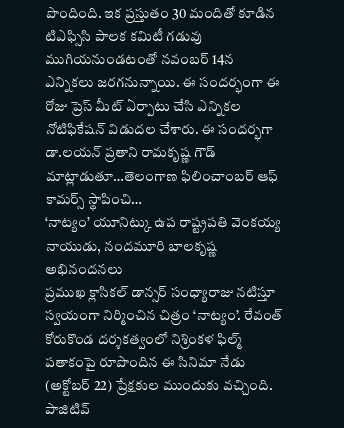పొందింది. ఇక ప్రస్తుతం 30 మందితో కూడిన టిఎఫ్సిసి పాలక కమిటీ గడువు ముగియనుండటంతో నవంబర్ 14న ఎన్నికలు జరగనున్నాయి. ఈ సందర్భంగా ఈ రోజు ప్రెస్ మీట్ ఏర్పాటు చేసి ఎన్నికల నోటిఫికేషన్ విడుదల చేశారు. ఈ సందర్భగా డా.లయన్ ప్రతాని రామకృష్ణ గౌడ్ మాట్లాడుతూ…తెలంగాణ ఫిలించాంబర్ ఆఫ్ కామర్స్ స్థాపించి…
‘నాట్యం’ యూనిట్కు ఉప రాష్ట్రపతి వెంకయ్య నాయుడు, నందమూరి బాలకృష్ణ అభినందనలు
ప్రముఖ క్లాసికల్ డాన్సర్ సంధ్యారాజు నటిస్తూ స్వయంగా నిర్మించిన చిత్రం ‘నాట్యం’. రేవంత్ కోరుకొండ దర్శకత్వంలో నిశ్రింకళ ఫిల్మ్ పతాకంపై రూపొందిన ఈ సినిమా నేడు (అక్టోబర్ 22) ప్రేక్షకుల ముందుకు వచ్చింది. పాజిటివ్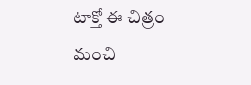టాక్తో ఈ చిత్రం మంచి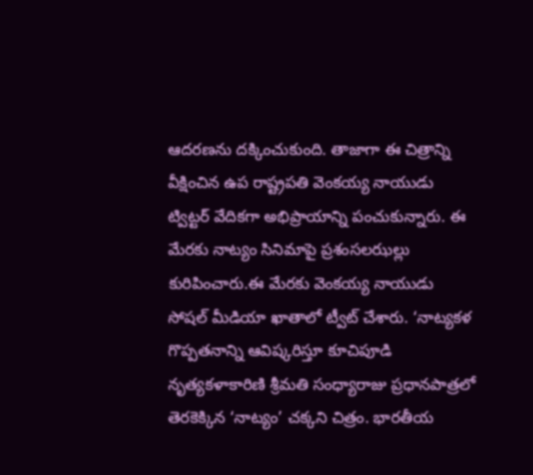ఆదరణను దక్కించుకుంది. తాజాగా ఈ చిత్రాన్ని వీక్షించిన ఉప రాష్ట్రపతి వెంకయ్య నాయుడు ట్విట్టర్ వేదికగా అభిప్రాయాన్ని పంచుకున్నారు. ఈ మేరకు నాట్యం సినిమాపై ప్రశంసలఝల్లు కురిపించారు.ఈ మేరకు వెంకయ్య నాయుడు సోషల్ మీడియా ఖాతాలో ట్వీట్ చేశారు. ‘నాట్యకళ గొప్పతనాన్ని ఆవిష్కరిస్తూ కూచిపూడి నృత్యకళాకారిణి శ్రీమతి సంధ్యారాజు ప్రధానపాత్రలో తెరకెక్కిన ‘నాట్యం’ చక్కని చిత్రం. భారతీయ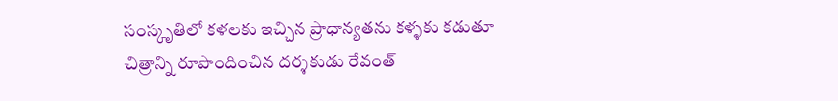సంస్కృతిలో కళలకు ఇచ్చిన ప్రాధాన్యతను కళ్ళకు కడుతూ చిత్రాన్ని రూపొందించిన దర్శకుడు రేవంత్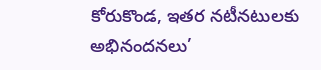కోరుకొండ, ఇతర నటీనటులకు అభినందనలు’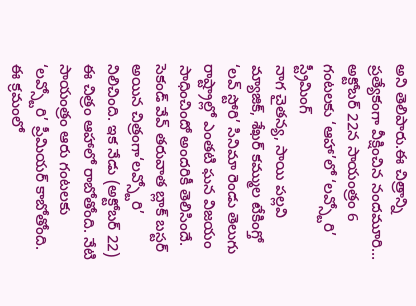అని తెలిపారు.ఈ చిత్రాన్ని ప్రత్యేకంగా వీక్షించిన నందమూరి…
అక్టోబర్ 22న సాయంత్రం 6 గంటలకు ‘ఆహా’లో ‘లవ్స్టోరి’ స్ట్రీమింగ్
నాగ చైతన్య, సాయి పల్లవి మ్యాజిక్, శేఖర్ కమ్ముల టేకింగ్తో ‘లవ్ స్టోరి’ సినిమా రెండు తెలుగు రాష్ట్రాల్లో ఎంతటి ఘన విజయం సాధించిందో అందరికీ తెలిసిందే. సెకండ్ వేవ్ తరువాత బ్లాక్ బస్టర్ అయిన చిత్రంగా‘లవ్స్టోరి’ నిలిచింది. ఇక నేడు (అక్టోబర్ 22) ఈ చిత్రం ఆహాలో రాబోతోంది. నేటి సాయంత్రం ఆరు గంటలకు ‘లవ్స్టోరి’ ప్రీమియర్ కాబోతోంది. ఈ క్రమంలో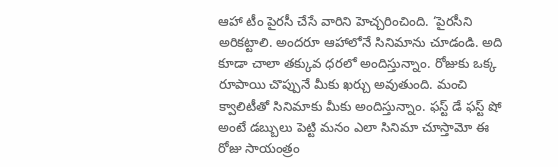ఆహా టీం పైరసీ చేసే వారిని హెచ్చరించింది. ‘పైరసీని అరికట్టాలి. అందరూ ఆహాలోనే సినిమాను చూడండి. అది కూడా చాలా తక్కువ ధరలో అందిస్తున్నాం. రోజుకు ఒక్క రూపాయి చొప్పునే మీకు ఖర్చు అవుతుంది. మంచి క్వాలిటీతో సినిమాకు మీకు అందిస్తున్నాం. ఫస్ట్ డే ఫస్ట్ షో అంటే డబ్బులు పెట్టి మనం ఎలా సినిమా చూస్తామో ఈ రోజు సాయంత్రం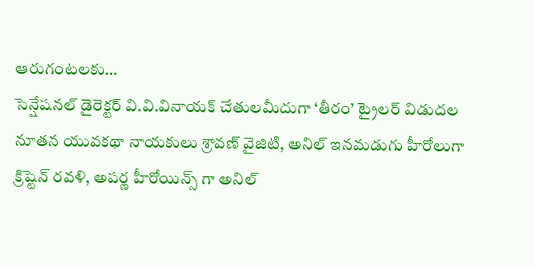ఆరుగంటలకు…
సెన్షేషనల్ డైరెక్టర్ వి.వి.వినాయక్ చేతులమీదుగా ‘తీరం’ ట్రైలర్ విడుదల
నూతన యువకథా నాయకులు శ్రావణ్ వైజిటి, అనిల్ ఇనమడుగు హీరోలుగా క్రిష్టెన్ రవళి, అపర్ణ హీరోయిన్స్ గా అనిల్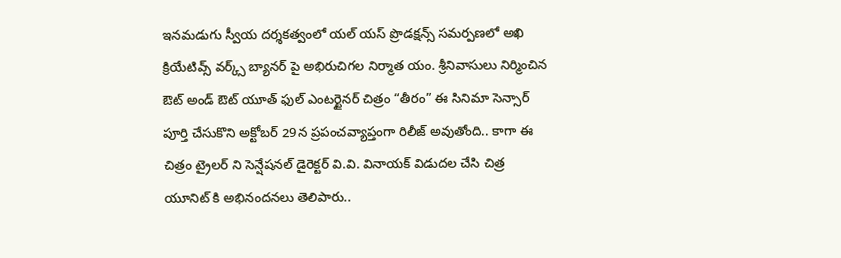ఇనమడుగు స్వీయ దర్శకత్వంలో యల్ యస్ ప్రొడక్షన్స్ సమర్పణలో అఖి క్రియేటివ్స్ వర్క్స్ బ్యానర్ పై అభిరుచిగల నిర్మాత యం. శ్రీనివాసులు నిర్మించిన ఔట్ అండ్ ఔట్ యూత్ ఫుల్ ఎంటర్టైనర్ చిత్రం “తీరం” ఈ సినిమా సెన్సార్ పూర్తి చేసుకొని అక్టోబర్ 29న ప్రపంచవ్యాప్తంగా రిలీజ్ అవుతోంది.. కాగా ఈ చిత్రం ట్రైలర్ ని సెన్షేషనల్ డైరెక్టర్ వి.వి. వినాయక్ విడుదల చేసి చిత్ర యూనిట్ కి అభినందనలు తెలిపారు..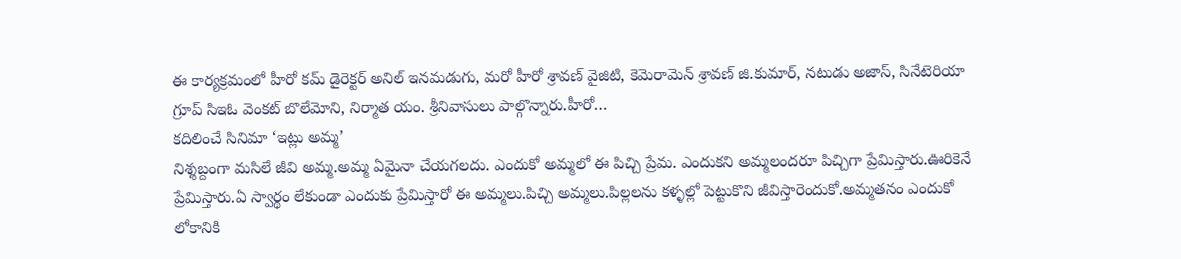ఈ కార్యక్రమంలో హీరో కమ్ డైరెక్టర్ అనిల్ ఇనమడుగు, మరో హీరో శ్రావణ్ వైజిటి, కెమెరామెన్ శ్రావణ్ జి.కుమార్, నటుడు అజాస్, సినేటెరియా గ్రూప్ సిఇఓ వెంకట్ బొలేమోని, నిర్మాత యం. శ్రీనివాసులు పాల్గొన్నారు.హీరో…
కదిలించే సినిమా ‘ఇట్లు అమ్మ’
నిశ్శబ్దంగా మసిలే జీవి అమ్మ.అమ్మ ఏమైనా చేయగలదు. ఎందుకో అమ్మలో ఈ పిచ్చి ప్రేమ. ఎందుకని అమ్మలందరూ పిచ్చిగా ప్రేమిస్తారు.ఊరికెనే ప్రేమిస్తారు.ఏ స్వార్థం లేకుండా ఎందుకు ప్రేమిస్తారో ఈ అమ్మలు.పిచ్చి అమ్మలు.పిల్లలను కళ్ళల్లో పెట్టుకొని జీవిస్తారెందుకో.అమ్మతనం ఎందుకో లోకానికి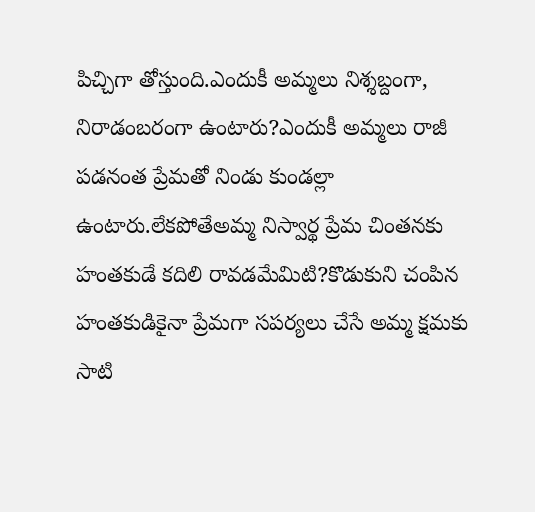పిచ్చిగా తోస్తుంది.ఎందుకీ అమ్మలు నిశ్శబ్దంగా, నిరాడంబరంగా ఉంటారు?ఎందుకీ అమ్మలు రాజీ పడనంత ప్రేమతో నిండు కుండల్లా ఉంటారు.లేకపోతేఅమ్మ నిస్వార్థ ప్రేమ చింతనకు హంతకుడే కదిలి రావడమేమిటి?కొడుకుని చంపిన హంతకుడికైనా ప్రేమగా సపర్యలు చేసే అమ్మ క్షమకు సాటి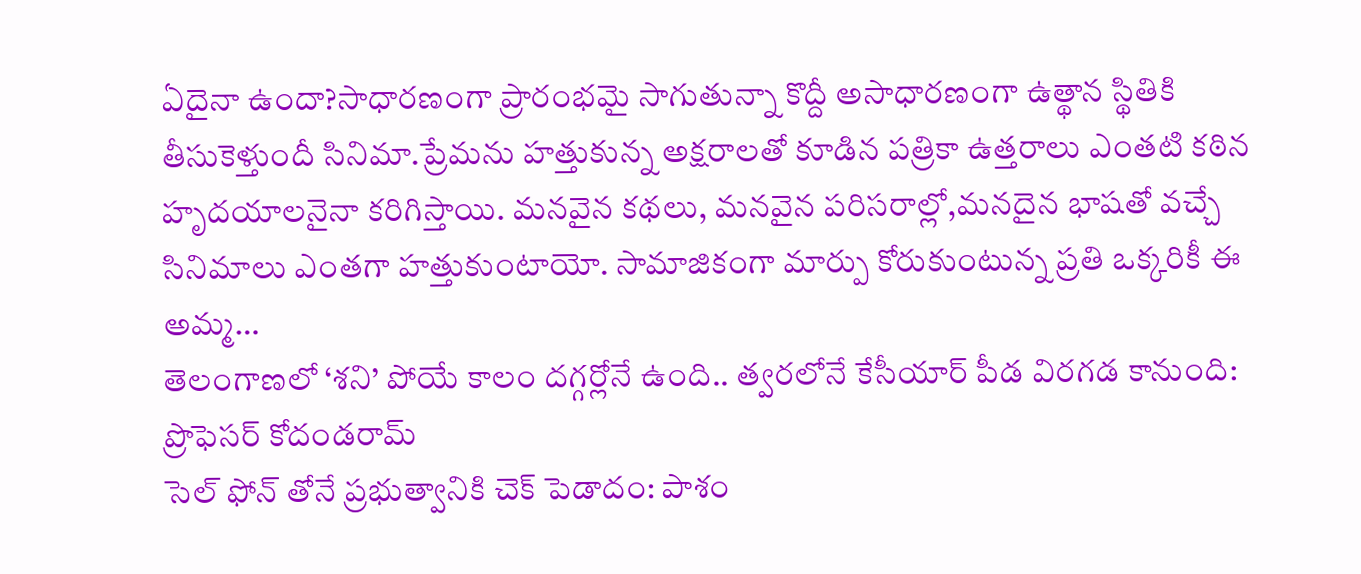ఏదైనా ఉందా?సాధారణంగా ప్రారంభమై సాగుతున్నా కొద్దీ అసాధారణంగా ఉత్థాన స్థితికి తీసుకెళ్తుందీ సినిమా.ప్రేమను హత్తుకున్న అక్షరాలతో కూడిన పత్రికా ఉత్తరాలు ఎంతటి కఠిన హృదయాలనైనా కరిగిస్తాయి. మనవైన కథలు, మనవైన పరిసరాల్లో,మనదైన భాషతో వచ్చే సినిమాలు ఎంతగా హత్తుకుంటాయో. సామాజికంగా మార్పు కోరుకుంటున్న ప్రతి ఒక్కరికీ ఈ అమ్మ…
తెలంగాణలో ‘శని’ పోయే కాలం దగ్గర్లోనే ఉంది.. త్వరలోనే కేసీయార్ పీడ విరగడ కానుంది: ప్రొఫెసర్ కోదండరామ్
సెల్ ఫోన్ తోనే ప్రభుత్వానికి చెక్ పెడాదం: పాశం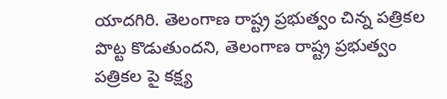యాదగిరి. తెలంగాణ రాష్ట్ర ప్రభుత్వం చిన్న పత్రికల పొట్ట కొడుతుందని, తెలంగాణ రాష్ట్ర ప్రభుత్వం పత్రికల పై కక్ష్య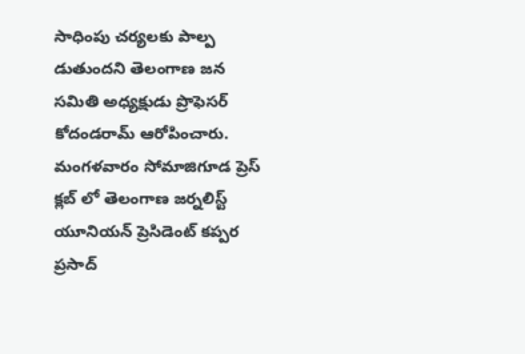సాధింపు చర్యలకు పాల్ప డుతుందని తెలంగాణ జన సమితి అధ్యక్షుడు ప్రొఫెసర్ కోదండరామ్ ఆరోపించారు. మంగళవారం సోమాజిగూడ ప్రెస్ క్లబ్ లో తెలంగాణ జర్నలిస్ట్ యూనియన్ ప్రెసిడెంట్ కప్పర ప్రసాద్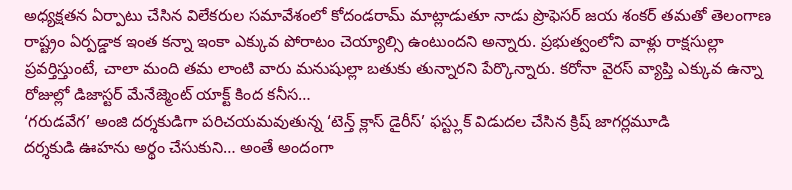అధ్యక్షతన ఏర్పాటు చేసిన విలేకరుల సమావేశంలో కోదండరామ్ మాట్లాడుతూ నాడు ప్రొఫెసర్ జయ శంకర్ తమతో తెలంగాణ రాష్ట్రం ఏర్పడ్డాక ఇంత కన్నా ఇంకా ఎక్కువ పోరాటం చెయ్యాల్సి ఉంటుందని అన్నారు. ప్రభుత్వంలోని వాళ్లు రాక్షసుల్లా ప్రవర్తిస్తుంటే, చాలా మంది తమ లాంటి వారు మనుషుల్లా బతుకు తున్నారని పేర్కొన్నారు. కరోనా వైరస్ వ్యాప్తి ఎక్కువ ఉన్నా రోజుల్లో డిజాస్టర్ మేనేజ్మెంట్ యాక్ట్ కింద కనీస…
‘గరుడవేగ’ అంజి దర్శకుడిగా పరిచయమవుతున్న ‘టెన్త్ క్లాస్ డైరీస్’ ఫస్ట్లుక్ విడుదల చేసిన క్రిష్ జాగర్లమూడి
దర్శకుడి ఊహను అర్థం చేసుకుని… అంతే అందంగా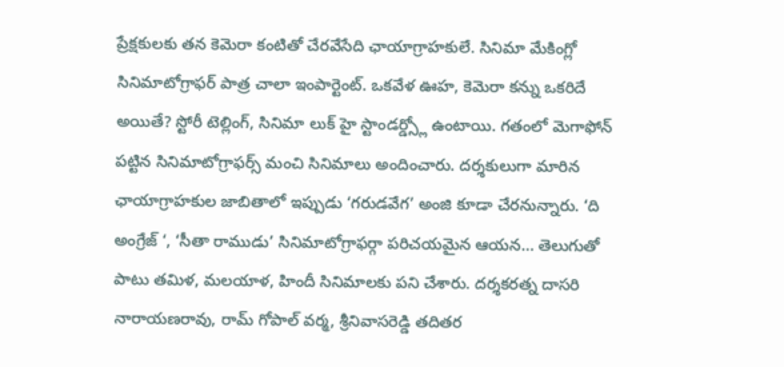ప్రేక్షకులకు తన కెమెరా కంటితో చేరవేసేది ఛాయాగ్రాహకులే. సినిమా మేకింగ్లో సినిమాటోగ్రాఫర్ పాత్ర చాలా ఇంపార్టెంట్. ఒకవేళ ఊహ, కెమెరా కన్ను ఒకరిదే అయితే? స్టోరీ టెల్లింగ్, సినిమా లుక్ హై స్టాండర్డ్స్లో ఉంటాయి. గతంలో మెగాఫోన్ పట్టిన సినిమాటోగ్రాఫర్స్ మంచి సినిమాలు అందించారు. దర్శకులుగా మారిన ఛాయాగ్రాహకుల జాబితాలో ఇప్పుడు ‘గరుడవేగ’ అంజి కూడా చేరనున్నారు. ‘ది అంగ్రేజ్ ‘, ‘సీతా రాముడు’ సినిమాటోగ్రాఫర్గా పరిచయమైన ఆయన… తెలుగుతో పాటు తమిళ, మలయాళ, హిందీ సినిమాలకు పని చేశారు. దర్శకరత్న దాసరి నారాయణరావు, రామ్ గోపాల్ వర్మ, శ్రీనివాసరెడ్డి తదితర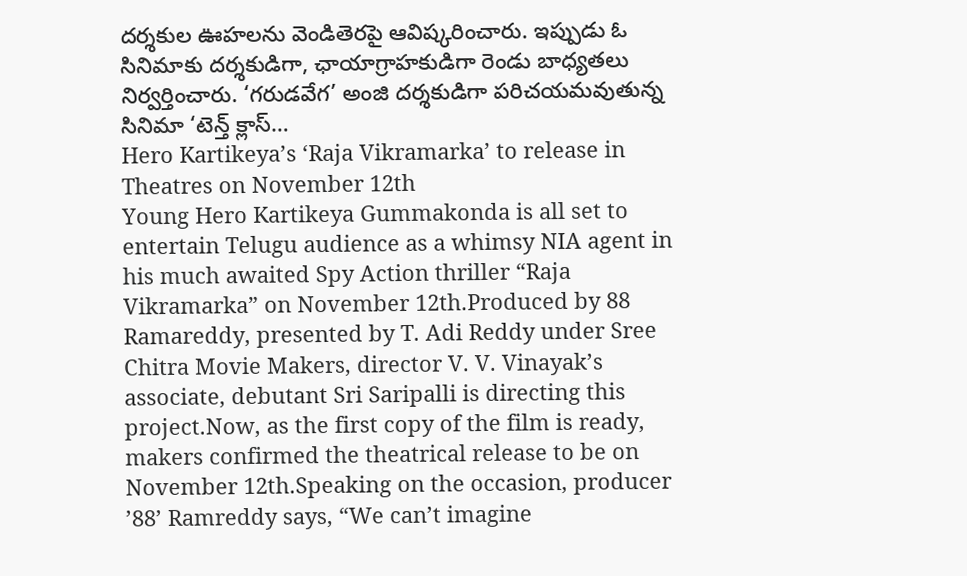దర్శకుల ఊహలను వెండితెరపై ఆవిష్కరించారు. ఇప్పుడు ఓ సినిమాకు దర్శకుడిగా, ఛాయాగ్రాహకుడిగా రెండు బాధ్యతలు నిర్వర్తించారు. ‘గరుడవేగ’ అంజి దర్శకుడిగా పరిచయమవుతున్న సినిమా ‘టెన్త్ క్లాస్…
Hero Kartikeya’s ‘Raja Vikramarka’ to release in Theatres on November 12th
Young Hero Kartikeya Gummakonda is all set to entertain Telugu audience as a whimsy NIA agent in his much awaited Spy Action thriller “Raja Vikramarka” on November 12th.Produced by 88 Ramareddy, presented by T. Adi Reddy under Sree Chitra Movie Makers, director V. V. Vinayak’s associate, debutant Sri Saripalli is directing this project.Now, as the first copy of the film is ready, makers confirmed the theatrical release to be on November 12th.Speaking on the occasion, producer ’88’ Ramreddy says, “We can’t imagine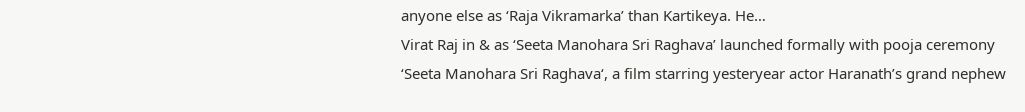anyone else as ‘Raja Vikramarka’ than Kartikeya. He…
Virat Raj in & as ‘Seeta Manohara Sri Raghava’ launched formally with pooja ceremony
‘Seeta Manohara Sri Raghava‘, a film starring yesteryear actor Haranath’s grand nephew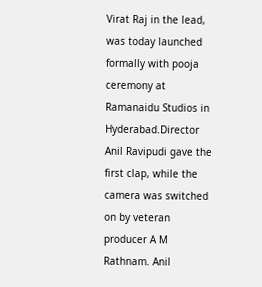Virat Raj in the lead, was today launched formally with pooja ceremony at Ramanaidu Studios in Hyderabad.Director Anil Ravipudi gave the first clap, while the camera was switched on by veteran producer A M Rathnam. Anil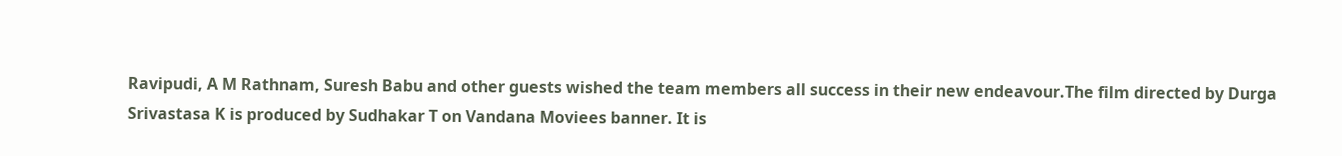Ravipudi, A M Rathnam, Suresh Babu and other guests wished the team members all success in their new endeavour.The film directed by Durga Srivastasa K is produced by Sudhakar T on Vandana Moviees banner. It is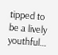tipped to be a lively youthful…